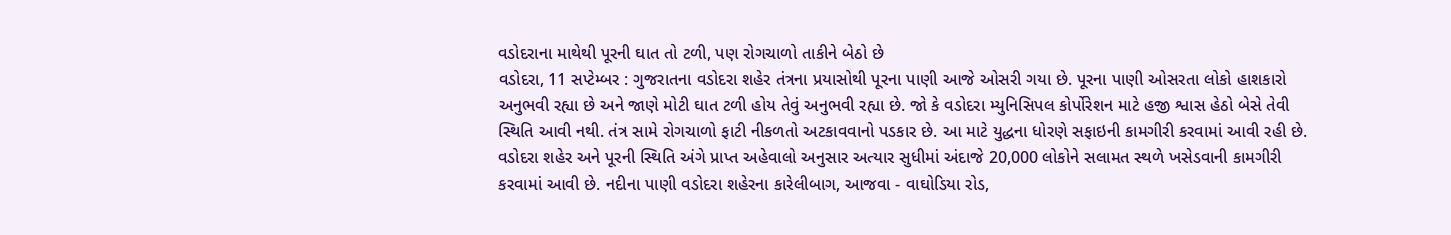વડોદરાના માથેથી પૂરની ઘાત તો ટળી, પણ રોગચાળો તાકીને બેઠો છે
વડોદરા, 11 સપ્ટેમ્બર : ગુજરાતના વડોદરા શહેર તંત્રના પ્રયાસોથી પૂરના પાણી આજે ઓસરી ગયા છે. પૂરના પાણી ઓસરતા લોકો હાશકારો અનુભવી રહ્યા છે અને જાણે મોટી ઘાત ટળી હોય તેવું અનુભવી રહ્યા છે. જો કે વડોદરા મ્યુનિસિપલ કોર્પોરેશન માટે હજી શ્વાસ હેઠો બેસે તેવી સ્થિતિ આવી નથી. તંત્ર સામે રોગચાળો ફાટી નીકળતો અટકાવવાનો પડકાર છે. આ માટે યુદ્ધના ધોરણે સફાઇની કામગીરી કરવામાં આવી રહી છે.
વડોદરા શહેર અને પૂરની સ્થિતિ અંગે પ્રાપ્ત અહેવાલો અનુસાર અત્યાર સુધીમાં અંદાજે 20,000 લોકોને સલામત સ્થળે ખસેડવાની કામગીરી કરવામાં આવી છે. નદીના પાણી વડોદરા શહેરના કારેલીબાગ, આજવા - વાઘોડિયા રોડ,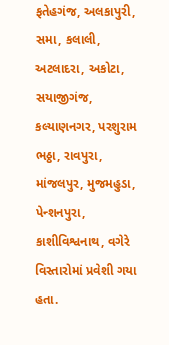ફતેહગંજ, અલકાપુરી, સમા, કલાલી, અટલાદરા, અકોટા, સયાજીગંજ, કલ્યાણનગર, પરશુરામ ભઠ્ઠા, રાવપુરા, માંજલપુર, મુજમહુડા, પેન્શનપુરા, કાશીવિશ્વનાથ, વગેરે વિસ્તારોમાં પ્રવેશી ગયા હતા.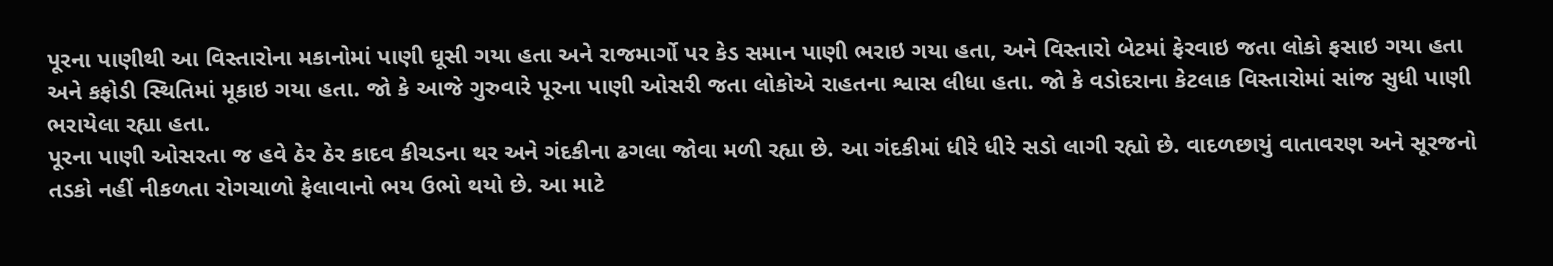પૂરના પાણીથી આ વિસ્તારોના મકાનોમાં પાણી ઘૂસી ગયા હતા અને રાજમાર્ગો પર કેડ સમાન પાણી ભરાઇ ગયા હતા, અને વિસ્તારો બેટમાં ફેરવાઇ જતા લોકો ફસાઇ ગયા હતા અને કફોડી સ્થિતિમાં મૂકાઇ ગયા હતા. જો કે આજે ગુરુવારે પૂરના પાણી ઓસરી જતા લોકોએ રાહતના શ્વાસ લીધા હતા. જો કે વડોદરાના કેટલાક વિસ્તારોમાં સાંજ સુધી પાણી ભરાયેલા રહ્યા હતા.
પૂરના પાણી ઓસરતા જ હવે ઠેર ઠેર કાદવ કીચડના થર અને ગંદકીના ઢગલા જોવા મળી રહ્યા છે. આ ગંદકીમાં ધીરે ધીરે સડો લાગી રહ્યો છે. વાદળછાયું વાતાવરણ અને સૂરજનો તડકો નહીં નીકળતા રોગચાળો ફેલાવાનો ભય ઉભો થયો છે. આ માટે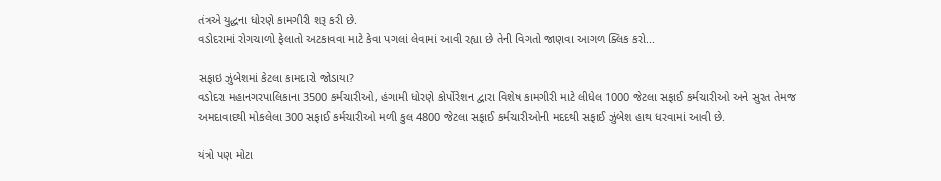તંત્રએ યુદ્ધના ધોરણે કામગીરી શરૂ કરી છે.
વડોદરામાં રોગચાળો ફેલાતો અટકાવવા માટે કેવા પગલાં લેવામાં આવી રહ્યા છે તેની વિગતો જાણવા આગળ ક્લિક કરો...

સફાઇ ઝુંબેશમાં કેટલા કામદારો જોડાયા?
વડોદરા મહાનગરપાલિકાના 3500 કર્મચારીઓ, હંગામી ધોરણે કોર્પોરેશન દ્વારા વિશેષ કામગીરી માટે લીધેલ 1000 જેટલા સફાઈ કર્મચારીઓ અને સુરત તેમજ અમદાવાદથી મોકલેલા 300 સફાઈ કર્મચારીઓ મળી કુલ 4800 જેટલા સફાઈ કર્મચારીઓની મદદથી સફાઈ ઝુંબેશ હાથ ધરવામાં આવી છે.

યંત્રો પણ મોટા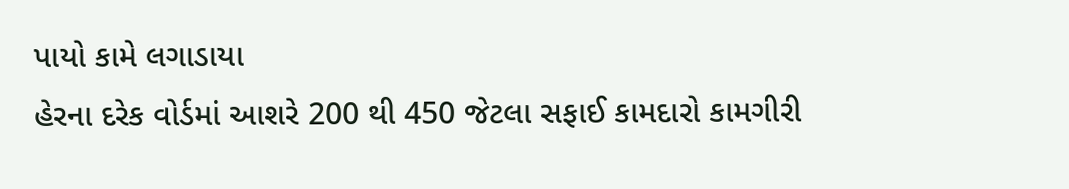પાયો કામે લગાડાયા
હેરના દરેક વોર્ડમાં આશરે 200 થી 450 જેટલા સફાઈ કામદારો કામગીરી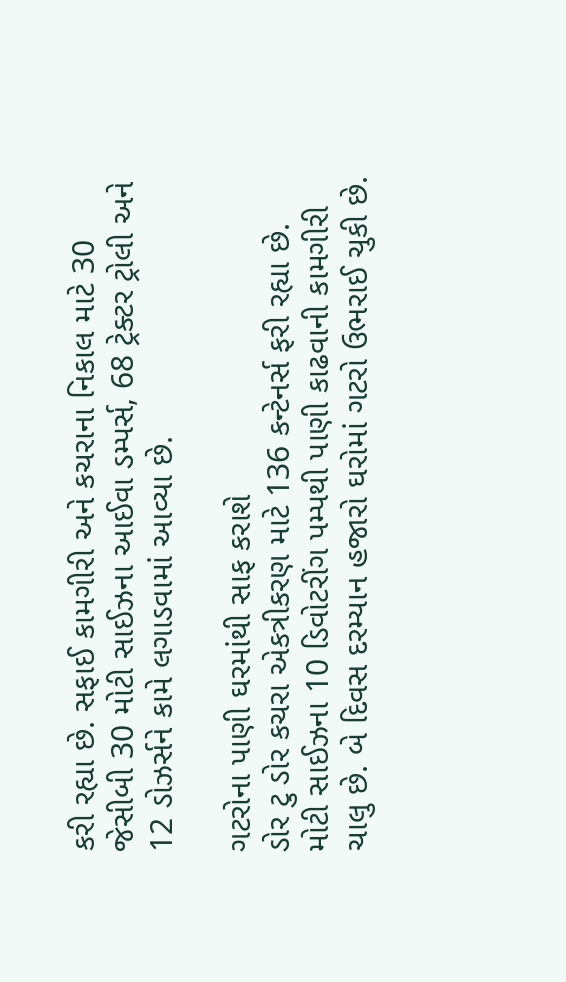કરી રહ્યા છે. સફાઈ કામગીરી અને કચરાના નિકાલ માટે 30 જેસીબી 30 મોટી સાઈઝના આઈવા ડમ્પર્સ, 68 ટ્રેક્ટર ટ્રોલી અને 12 ડોઝર્સને કામે લગાડવામાં આવ્યા છે.

ગટરોના પાણી ઘરમાંથી સાફ કરાશે
ડોર ટુ ડોર કચરા એકત્રીકરણ માટે 136 કન્ટેનર્સ ફરી રહ્યા છે. મોટી સાઈઝના 10 ડિવોટરીંગ પમ્પથી પાણી કાઢવાની કામગીરી ચાલુ છે. બે દિવસ દરમ્યાન હજારો ઘરોમાં ગટરો ઉભરાઈ ચુકી છે.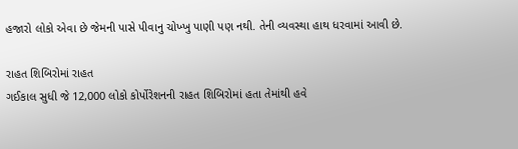હજારો લોકો એવા છે જેમની પાસે પીવાનુ ચોખ્ખુ પાણી પણ નથી. તેની વ્યવસ્થા હાથ ધરવામાં આવી છે.

રાહત શિબિરોમાં રાહત
ગઈકાલ સુધી જે 12,000 લોકો કોર્પોરેશનની રાહત શિબિરોમાં હતા તેમાંથી હવે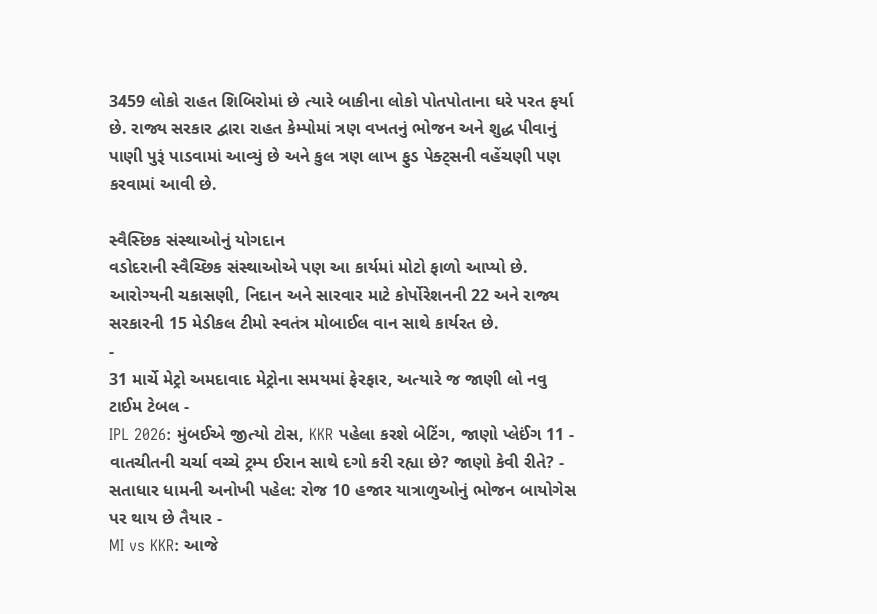3459 લોકો રાહત શિબિરોમાં છે ત્યારે બાકીના લોકો પોતપોતાના ઘરે પરત ફર્યા છે. રાજ્ય સરકાર દ્વારા રાહત કેમ્પોમાં ત્રણ વખતનું ભોજન અને શુદ્ધ પીવાનું પાણી પુરૂં પાડવામાં આવ્યું છે અને કુલ ત્રણ લાખ ફુડ પેક્ટ્સની વહેંચણી પણ કરવામાં આવી છે.

સ્વૈસ્છિક સંસ્થાઓનું યોગદાન
વડોદરાની સ્વૈચ્છિક સંસ્થાઓએ પણ આ કાર્યમાં મોટો ફાળો આપ્યો છે. આરોગ્યની ચકાસણી, નિદાન અને સારવાર માટે કોર્પોરેશનની 22 અને રાજ્ય સરકારની 15 મેડીકલ ટીમો સ્વતંત્ર મોબાઈલ વાન સાથે કાર્યરત છે.
-
31 માર્ચે મેટ્રો અમદાવાદ મેટ્રોના સમયમાં ફેરફાર, અત્યારે જ જાણી લો નવુ ટાઈમ ટેબલ -
IPL 2026: મુંબઈએ જીત્યો ટોસ, KKR પહેલા કરશે બેટિંગ, જાણો પ્લેઈંગ 11 -
વાતચીતની ચર્ચા વચ્ચે ટ્રમ્પ ઈરાન સાથે દગો કરી રહ્યા છે? જાણો કેવી રીતે? -
સતાધાર ધામની અનોખી પહેલ: રોજ 10 હજાર યાત્રાળુઓનું ભોજન બાયોગેસ પર થાય છે તૈયાર -
MI vs KKR: આજે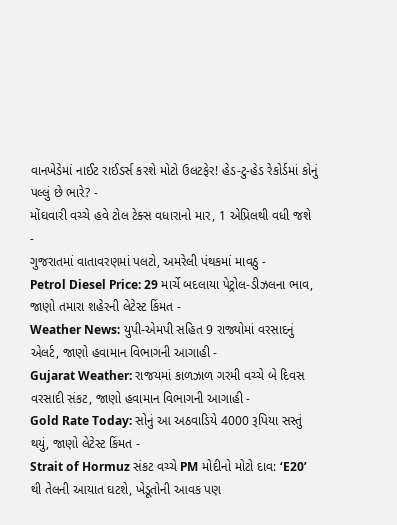વાનખેડેમાં નાઈટ રાઈડર્સ કરશે મોટો ઉલટફેર! હેડ-ટુ-હેડ રેકોર્ડમાં કોનું પલ્લું છે ભારે? -
મોંઘવારી વચ્ચે હવે ટોલ ટેક્સ વધારાનો માર, 1 એપ્રિલથી વધી જશે -
ગુજરાતમાં વાતાવરણમાં પલટો, અમરેલી પંથકમાં માવઠુ -
Petrol Diesel Price: 29 માર્ચે બદલાયા પેટ્રોલ-ડીઝલના ભાવ, જાણો તમારા શહેરની લેટેસ્ટ કિંમત -
Weather News: યુપી-એમપી સહિત 9 રાજ્યોમાં વરસાદનું એલર્ટ, જાણો હવામાન વિભાગની આગાહી -
Gujarat Weather: રાજયમાં કાળઝાળ ગરમી વચ્ચે બે દિવસ વરસાદી સંકટ, જાણો હવામાન વિભાગની આગાહી -
Gold Rate Today: સોનું આ અઠવાડિયે 4000 રૂપિયા સસ્તું થયું, જાણો લેટેસ્ટ કિંમત -
Strait of Hormuz સંકટ વચ્ચે PM મોદીનો મોટો દાવ: ‘E20’ થી તેલની આયાત ઘટશે, ખેડૂતોની આવક પણ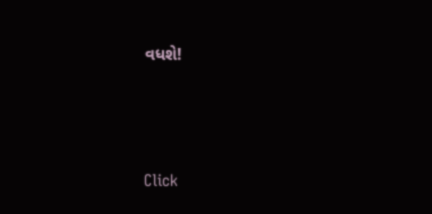વધશે!






Click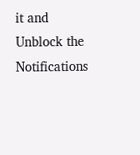it and Unblock the Notifications